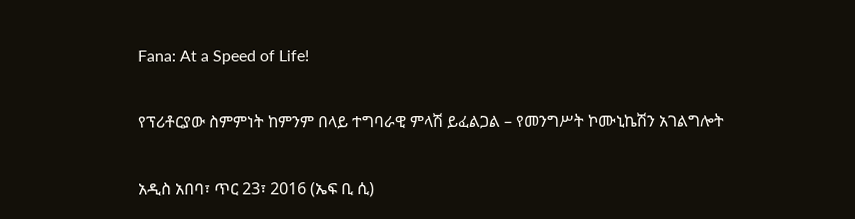Fana: At a Speed of Life!

የፕሪቶርያው ስምምነት ከምንም በላይ ተግባራዊ ምላሽ ይፈልጋል – የመንግሥት ኮሙኒኬሽን አገልግሎት

አዲስ አበባ፣ ጥር 23፣ 2016 (ኤፍ ቢ ሲ)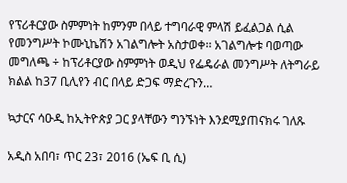የፕሪቶርያው ስምምነት ከምንም በላይ ተግባራዊ ምላሽ ይፈልጋል ሲል የመንግሥት ኮሙኒኬሽን አገልግሎት አስታወቀ፡፡ አገልግሎቱ ባወጣው መግለጫ ÷ ከፕሪቶርያው ስምምነት ወዲህ የፌዴራል መንግሥት ለትግራይ ክልል ከ37 ቢሊየን ብር በላይ ድጋፍ ማድረጉን…

ኳታርና ሳዑዲ ከኢትዮጵያ ጋር ያላቸውን ግንኙነት እንደሚያጠናክሩ ገለጹ

አዲስ አበባ፣ ጥር 23፣ 2016 (ኤፍ ቢ ሲ)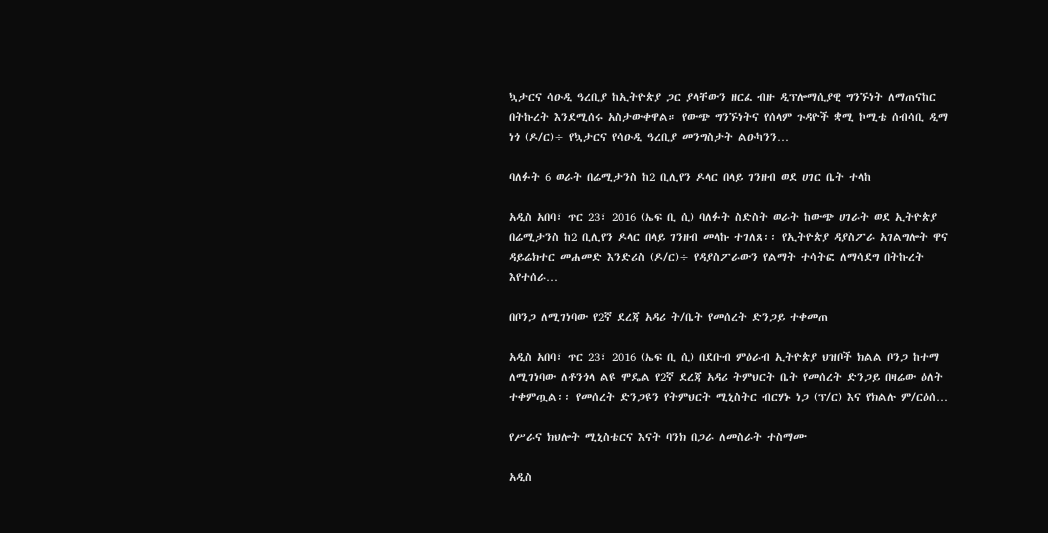ኳታርና ሳዑዲ ዓረቢያ ከኢትዮጵያ ጋር ያላቸውን ዘርፈ ብዙ ዲፕሎማሲያዊ ግንኙነት ለማጠናከር በትኩረት እንደሚሰሩ አስታውቀዋል። የውጭ ግንኙነትና የሰላም ጉዳዮች ቋሚ ኮሚቴ ሰብሳቢ ዲማ ነጎ (ዶ/ር)÷ የኳታርና የሳዑዲ ዓረቢያ መንግስታት ልዑካንን…

ባለፉት 6 ወራት በሬሚታንስ ከ2 ቢሊየን ዶላር በላይ ገንዘብ ወደ ሀገር ቤት ተላከ

አዲስ አበባ፣ ጥር 23፣ 2016 (ኤፍ ቢ ሲ) ባለፉት ስድስት ወራት ከውጭ ሀገራት ወደ ኢትዮጵያ በሬሚታንስ ከ2 ቢሊየን ዶላር በላይ ገንዘብ መላኩ ተገለጸ፡፡ የኢትዮጵያ ዳያስፖራ አገልግሎት ዋና ዳይሬክተር መሐመድ እንድሪስ (ዶ/ር)÷ የዳያስፖራውን የልማት ተሳትፎ ለማሳደግ በትኩረት እየተሰራ…

በቦንጋ ለሚገነባው የ2ኛ ደረጃ አዳሪ ት/ቤት የመሰረት ድንጋይ ተቀመጠ

አዲስ አበባ፣ ጥር 23፣ 2016 (ኤፍ ቢ ሲ) በደቡብ ምዕራብ ኢትዮጵያ ህዝቦች ክልል ቦንጋ ከተማ ለሚገነባው ለቶንጎላ ልዩ ሞዴል የ2ኛ ደረጃ አዳሪ ትምህርት ቤት የመሰረት ድንጋይ በዛሬው ዕለት ተቀምጧል፡፡ የመሰረት ድንጋዩን የትምህርት ሚኒስትር ብርሃኑ ነጋ (ፕ/ር) እና የክልሉ ም/ርዕሰ…

የሥራና ክህሎት ሚኒስቴርና እናት ባንክ በጋራ ለመስራት ተስማሙ

አዲስ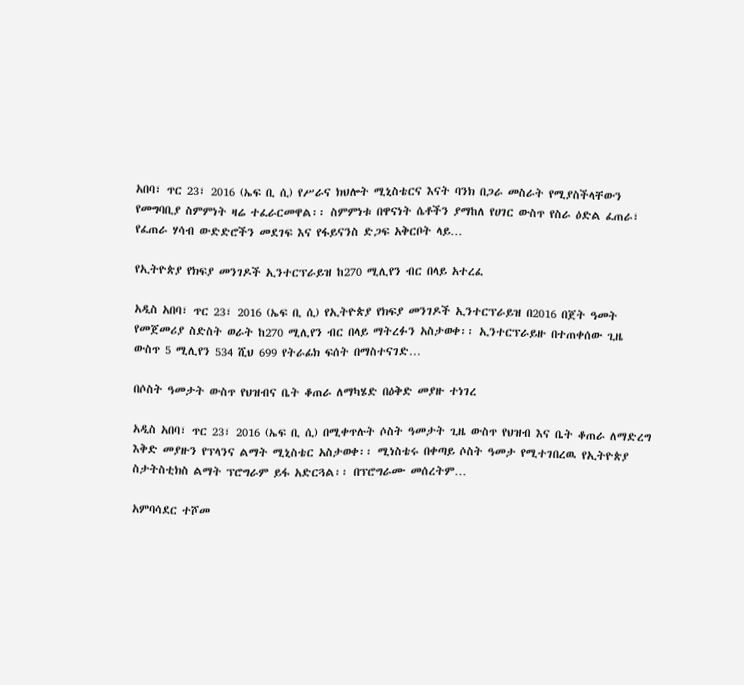አበባ፣ ጥር 23፣ 2016 (ኤፍ ቢ ሲ) የሥራና ክህሎት ሚኒስቴርና እናት ባንክ በጋራ መስራት የሚያስችላቸውን የመግባቢያ ስምምነት ዛሬ ተፈራርመዋል፡፡ ስምምነቱ በዋናነት ሴቶችን ያማከለ የሀገር ውስጥ የስራ ዕድል ፈጠራ፣ የፈጠራ ሃሳብ ውድድሮችን መደገፍ እና የፋይናንስ ድጋፍ አቅርቦት ላይ…

የኢትዮጵያ የክፍያ መንገዶች ኢንተርፕራይዝ ከ270 ሚሊየን ብር በላይ አተረፈ

አዲስ አበባ፣ ጥር 23፣ 2016 (ኤፍ ቢ ሲ) የኢትዮጵያ የክፍያ መንገዶች ኢንተርፕራይዝ በ2016 በጀት ዓመት የመጀመሪያ ስድስት ወራት ከ270 ሚሊየን ብር በላይ ማትረፉን አስታወቀ፡፡ ኢንተርፕራይዙ በተጠቀሰው ጊዜ ውስጥ 5 ሚሊየን 534 ሺህ 699 የትራፊክ ፍሰት በማስተናገድ…

በሶስት ዓመታት ውስጥ የህዝብና ቤት ቆጠራ ለማካሄድ በዕቅድ መያዙ ተነገረ

አዲስ አበባ፣ ጥር 23፣ 2016 (ኤፍ ቢ ሲ) በሚቀጥሉት ሶስት ዓመታት ጊዜ ውስጥ የህዝብ እና ቤት ቆጠራ ለማድረግ እቅድ መያዙን የፕላንና ልማት ሚኒስቴር አስታወቀ፡፡ ሚነስቴሩ በቀጣይ ሶስት ዓመታ የሚተገበረዉ የኢትዮጵያ ስታትስቲክስ ልማት ፕሮግራም ይፋ አድርጓል፡፡ በፕሮግራሙ መሰረትም…

አምባሳደር ተሾመ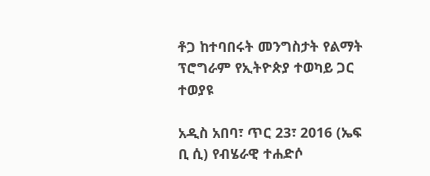ቶጋ ከተባበሩት መንግስታት የልማት ፕሮግራም የኢትዮጵያ ተወካይ ጋር ተወያዩ

አዲስ አበባ፣ ጥር 23፣ 2016 (ኤፍ ቢ ሲ) የብሄራዊ ተሐድሶ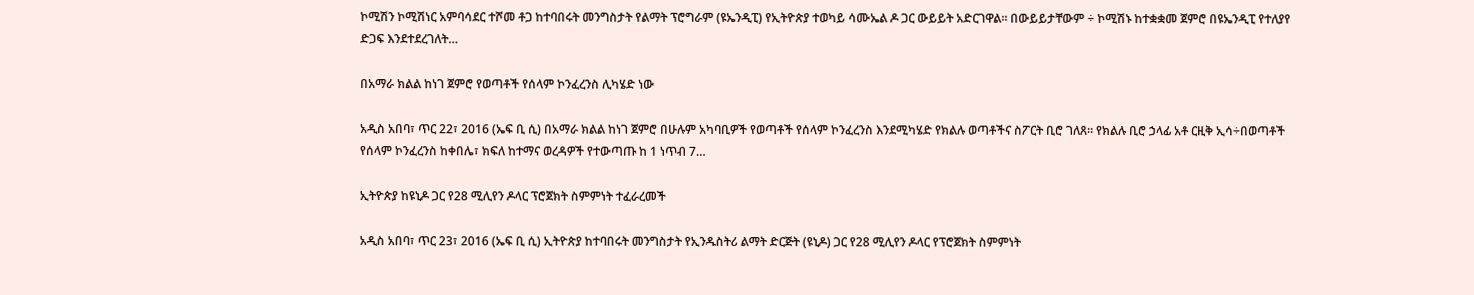ኮሚሽን ኮሚሽነር አምባሳደር ተሾመ ቶጋ ከተባበሩት መንግስታት የልማት ፕሮግራም (ዩኤንዲፒ) የኢትዮጵያ ተወካይ ሳሙኤል ዶ ጋር ውይይት አድርገዋል፡፡ በውይይታቸውም ÷ ኮሚሽኑ ከተቋቋመ ጀምሮ በዩኤንዲፒ የተለያየ ድጋፍ እንደተደረገለት…

በአማራ ክልል ከነገ ጀምሮ የወጣቶች የሰላም ኮንፈረንስ ሊካሄድ ነው

አዲስ አበባ፣ ጥር 22፣ 2016 (ኤፍ ቢ ሲ) በአማራ ክልል ከነገ ጀምሮ በሁሉም አካባቢዎች የወጣቶች የሰላም ኮንፈረንስ እንደሚካሄድ የክልሉ ወጣቶችና ስፖርት ቢሮ ገለጸ፡፡ የክልሉ ቢሮ ኃላፊ አቶ ርዚቅ ኢሳ÷በወጣቶች የሰላም ኮንፈረንስ ከቀበሌ፣ ክፍለ ከተማና ወረዳዎች የተውጣጡ ከ 1 ነጥብ 7…

ኢትዮጵያ ከዩኒዶ ጋር የ28 ሚሊየን ዶላር ፕሮጀክት ስምምነት ተፈራረመች

አዲስ አበባ፣ ጥር 23፣ 2016 (ኤፍ ቢ ሲ) ኢትዮጵያ ከተባበሩት መንግስታት የኢንዱስትሪ ልማት ድርጅት (ዩኒዶ) ጋር የ28 ሚሊየን ዶላር የፕሮጀክት ስምምነት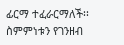ፊርማ ተፈራርማለች፡፡ ስምምነቱን የገንዘብ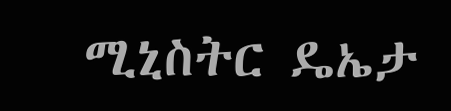ሚኒስትር ዴኤታ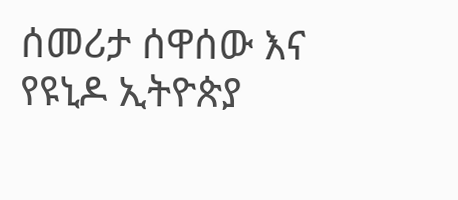ሰመሪታ ሰዋሰው እና የዩኒዶ ኢትዮጵያ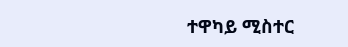ተዋካይ ሚስተር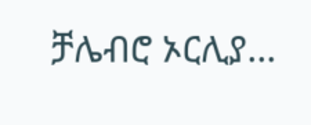ቻሌብሮ ኦርሊያ…